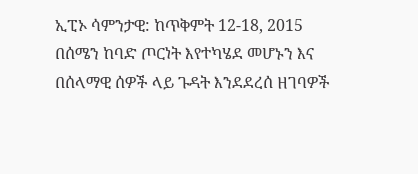ኢፒኦ ሳምንታዊ: ከጥቅምት 12-18, 2015
በሰሜን ከባድ ጦርነት እየተካሄደ መሆኑን እና በሰላማዊ ሰዎች ላይ ጉዳት እንደደረሰ ዘገባዎች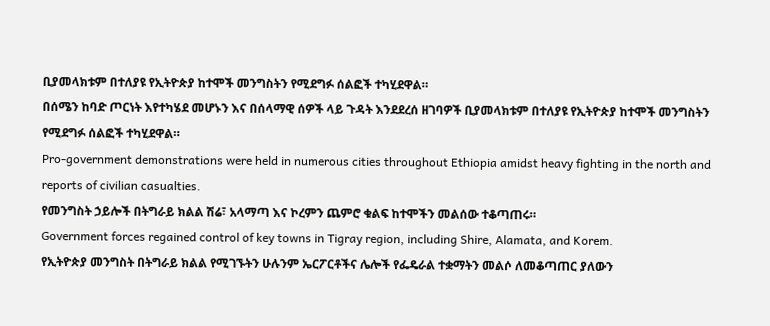ቢያመላክቱም በተለያዩ የኢትዮጵያ ከተሞች መንግስትን የሚደግፉ ሰልፎች ተካሂደዋል።
በሰሜን ከባድ ጦርነት እየተካሄደ መሆኑን እና በሰላማዊ ሰዎች ላይ ጉዳት እንደደረሰ ዘገባዎች ቢያመላክቱም በተለያዩ የኢትዮጵያ ከተሞች መንግስትን የሚደግፉ ሰልፎች ተካሂደዋል።
Pro-government demonstrations were held in numerous cities throughout Ethiopia amidst heavy fighting in the north and reports of civilian casualties.
የመንግስት ኃይሎች በትግራይ ክልል ሽሬ፣ አላማጣ እና ኮረምን ጨምሮ ቁልፍ ከተሞችን መልሰው ተቆጣጠሩ።
Government forces regained control of key towns in Tigray region, including Shire, Alamata, and Korem.
የኢትዮጵያ መንግስት በትግራይ ክልል የሚገኙትን ሁሉንም ኤርፖርቶችና ሌሎች የፌዴራል ተቋማትን መልሶ ለመቆጣጠር ያለውን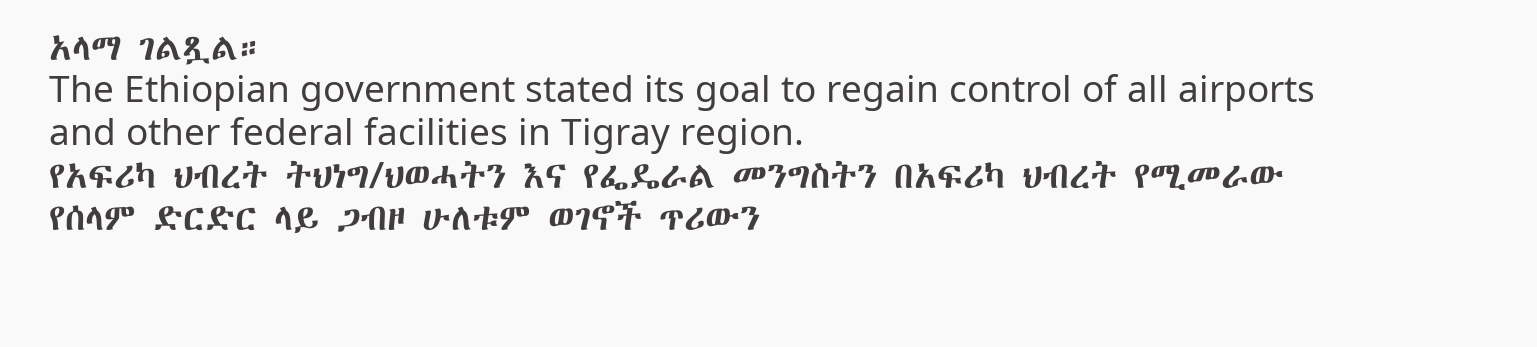አላማ ገልጿል።
The Ethiopian government stated its goal to regain control of all airports and other federal facilities in Tigray region.
የአፍሪካ ህብረት ትህነግ/ህወሓትን እና የፌዴራል መንግስትን በአፍሪካ ህብረት የሚመራው የሰላም ድርድር ላይ ጋብዞ ሁለቱም ወገኖች ጥሪውን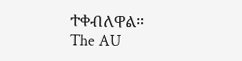ተቀብለዋል።
The AU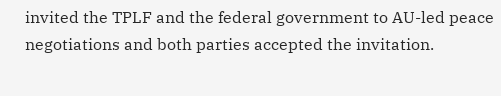invited the TPLF and the federal government to AU-led peace negotiations and both parties accepted the invitation.